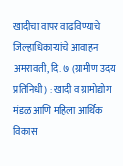खादीचा वापर वाढविण्याचे जिल्हाधिकाऱ्यांचे आवाहन
अमरावती, दि. ७ (ग्रामीण उदय प्रतिनिधी) : खादी व ग्रामोद्योग मंडळ आणि महिला आर्थिक विकास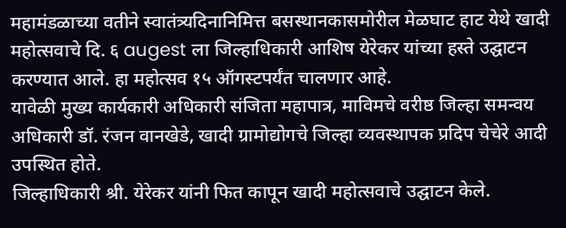महामंडळाच्या वतीने स्वातंत्र्यदिनानिमित्त बसस्थानकासमोरील मेळघाट हाट येथे खादी महोत्सवाचे दि. ६ augest ला जिल्हाधिकारी आशिष येरेकर यांच्या हस्ते उद्घाटन करण्यात आले. हा महोत्सव १५ ऑगस्टपर्यंत चालणार आहे.
यावेळी मुख्य कार्यकारी अधिकारी संजिता महापात्र, माविमचे वरीष्ठ जिल्हा समन्वय अधिकारी डॉ. रंजन वानखेडे, खादी ग्रामोद्योगचे जिल्हा व्यवस्थापक प्रदिप चेचेरे आदी उपस्थित होते.
जिल्हाधिकारी श्री. येरेकर यांनी फित कापून खादी महोत्सवाचे उद्घाटन केले.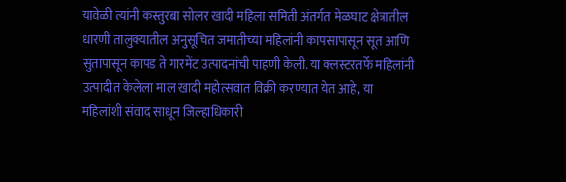यावेळी त्यांनी कस्तुरबा सोलर खादी महिला समिती अंतर्गत मेळघाट क्षेत्रातील धारणी तालुक्यातील अनुसूचित जमातीच्या महिलांनी कापसापासून सूत आणि सुतापासून कापड ते गारमेंट उत्पादनांची पाहणी केली. या क्लस्टरतर्फे महिलांनी उत्पादीत केलेला माल खादी महोत्सवात विक्री करण्यात येत आहे, या महिलांशी संवाद साधून जिल्हाधिकारी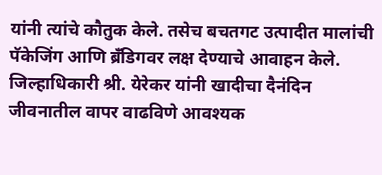यांनी त्यांचे कौतुक केले. तसेच बचतगट उत्पादीत मालांची पॅकेजिंग आणि ब्रँडिगवर लक्ष देण्याचे आवाहन केले. जिल्हाधिकारी श्री. येरेकर यांनी खादीचा दैनंदिन जीवनातील वापर वाढविणे आवश्यक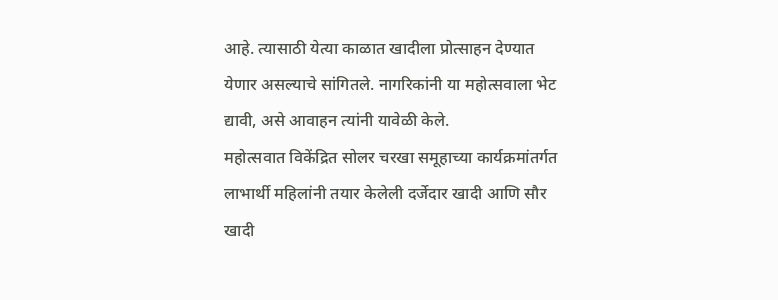आहे. त्यासाठी येत्या काळात खादीला प्रोत्साहन देण्यात येणार असल्याचे सांगितले. नागरिकांनी या महोत्सवाला भेट द्यावी, असे आवाहन त्यांनी यावेळी केले.
महोत्सवात विकेंद्रित सोलर चरखा समूहाच्या कार्यक्रमांतर्गत लाभार्थी महिलांनी तयार केलेली दर्जेदार खादी आणि सौर खादी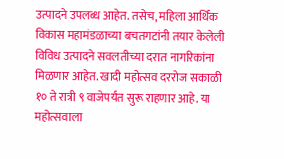उत्पादने उपलब्ध आहेत. तसेच, महिला आर्थिक विकास महामंडळाच्या बचतगटांनी तयार केलेली विविध उत्पादने सवलतीच्या दरात नागरिकांना मिळणार आहेत. खादी महोत्सव दररोज सकाळी १० ते रात्री ९ वाजेपर्यंत सुरू राहणार आहे. या महोत्सवाला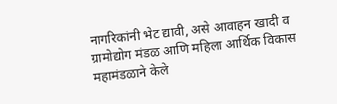नागरिकांनी भेट द्यावी, असे आवाहन खादी व ग्रामोद्योग मंडळ आणि महिला आर्थिक विकास महामंडळाने केले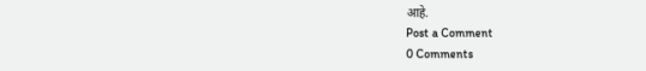आहे.
Post a Comment
0 Comments